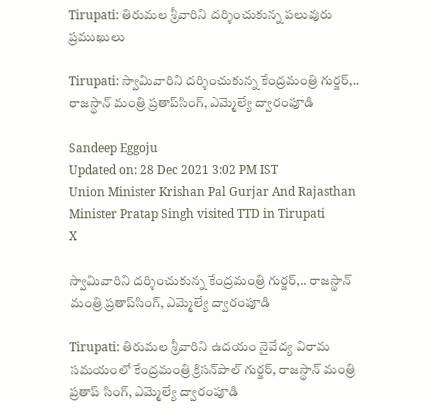Tirupati: తిరుమల శ్రీవారిని దర్శించుకున్న పలువురు ప్రముఖులు

Tirupati: స్వామివారిని దర్శించుకున్న కేంద్రమంత్రి గుర్జర్‌,.. రాజస్థాన్‌ మంత్రి ప్రతాప్‌సింగ్‌, ఎమ్మెల్యే ద్వారంపూడి

Sandeep Eggoju
Updated on: 28 Dec 2021 3:02 PM IST
Union Minister Krishan Pal Gurjar And Rajasthan Minister Pratap Singh visited TTD in Tirupati
X

స్వామివారిని దర్శించుకున్న కేంద్రమంత్రి గుర్జర్‌,.. రాజస్థాన్‌ మంత్రి ప్రతాప్‌సింగ్‌, ఎమ్మెల్యే ద్వారంపూడి

Tirupati: తిరుమల శ్రీవారిని ఉదయం నైవేద్య విరామ సమయంలో కేంద్రమంత్రి క్రిసన్‌పాల్‌ గుర్జర్‌, రాజస్థాన్ మంత్రి ప్రతాప్ సింగ్, ఎమ్మెల్యే ద్వారంపూడి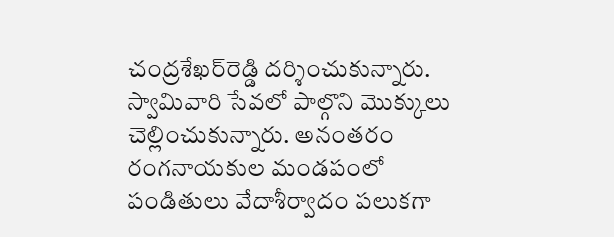చంద్రశేఖర్‌రెడ్డి దర్శించుకున్నారు. స్వామివారి సేవలో‌ పాల్గొని మొక్కులు చెల్లించుకున్నారు. అనంతరం రంగనాయకుల మండపంలో పండితులు వేదాశీర్వాదం పలుకగా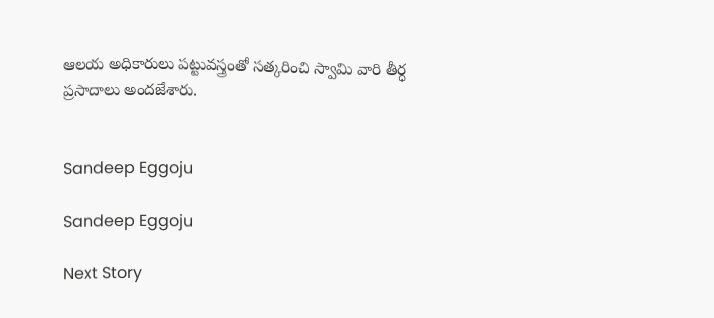ఆలయ అధికారులు పట్టువస్త్రంతో సత్కరించి స్వామి వారి తీర్ధ ప్రసాదాలు అందజేశారు.


Sandeep Eggoju

Sandeep Eggoju

Next Story